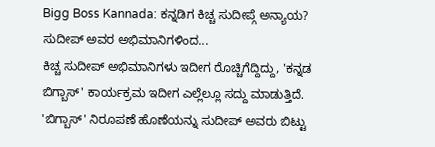Bigg Boss Kannada: ಕನ್ನಡಿಗ ಕಿಚ್ಚ ಸುದೀಪ್ಗೆ ಅನ್ಯಾಯ? ಸುದೀಪ್ ಅವರ ಅಭಿಮಾನಿಗಳಿಂದ...
ಕಿಚ್ಚ ಸುದೀಪ್ ಅಭಿಮಾನಿಗಳು ಇದೀಗ ರೊಚ್ಚಿಗೆದ್ದಿದ್ದು, 'ಕನ್ನಡ ಬಿಗ್ಬಾಸ್' ಕಾರ್ಯಕ್ರಮ ಇದೀಗ ಎಲ್ಲೆಲ್ಲೂ ಸದ್ದು ಮಾಡುತ್ತಿದೆ. 'ಬಿಗ್ಬಾಸ್' ನಿರೂಪಣೆ ಹೊಣೆಯನ್ನು ಸುದೀಪ್ ಅವರು ಬಿಟ್ಟು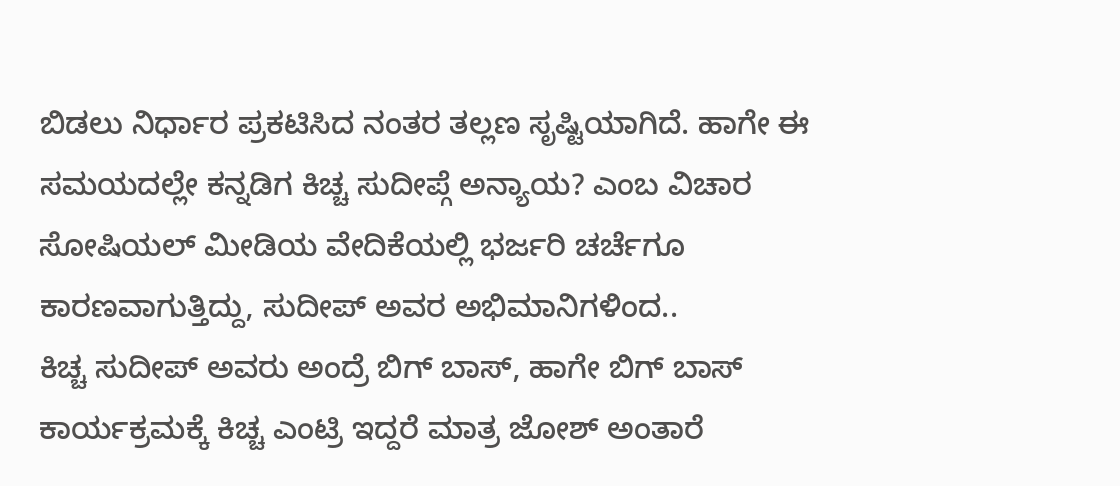ಬಿಡಲು ನಿರ್ಧಾರ ಪ್ರಕಟಿಸಿದ ನಂತರ ತಲ್ಲಣ ಸೃಷ್ಟಿಯಾಗಿದೆ. ಹಾಗೇ ಈ ಸಮಯದಲ್ಲೇ ಕನ್ನಡಿಗ ಕಿಚ್ಚ ಸುದೀಪ್ಗೆ ಅನ್ಯಾಯ? ಎಂಬ ವಿಚಾರ ಸೋಷಿಯಲ್ ಮೀಡಿಯ ವೇದಿಕೆಯಲ್ಲಿ ಭರ್ಜರಿ ಚರ್ಚೆಗೂ ಕಾರಣವಾಗುತ್ತಿದ್ದು, ಸುದೀಪ್ ಅವರ ಅಭಿಮಾನಿಗಳಿಂದ..
ಕಿಚ್ಚ ಸುದೀಪ್ ಅವರು ಅಂದ್ರೆ ಬಿಗ್ ಬಾಸ್, ಹಾಗೇ ಬಿಗ್ ಬಾಸ್ ಕಾರ್ಯಕ್ರಮಕ್ಕೆ ಕಿಚ್ಚ ಎಂಟ್ರಿ ಇದ್ದರೆ ಮಾತ್ರ ಜೋಶ್ ಅಂತಾರೆ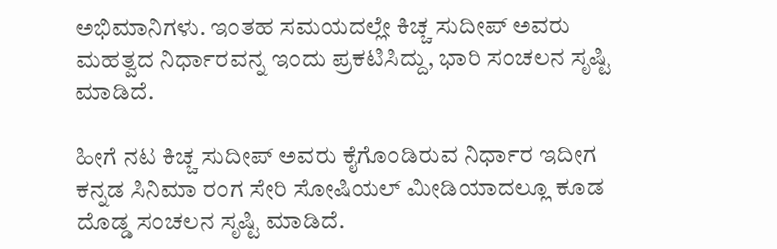ಅಭಿಮಾನಿಗಳು. ಇಂತಹ ಸಮಯದಲ್ಲೇ ಕಿಚ್ಚ ಸುದೀಪ್ ಅವರು ಮಹತ್ವದ ನಿರ್ಧಾರವನ್ನ ಇಂದು ಪ್ರಕಟಿಸಿದ್ದು, ಭಾರಿ ಸಂಚಲನ ಸೃಷ್ಟಿ ಮಾಡಿದೆ.

ಹೀಗೆ ನಟ ಕಿಚ್ಚ ಸುದೀಪ್ ಅವರು ಕೈಗೊಂಡಿರುವ ನಿರ್ಧಾರ ಇದೀಗ ಕನ್ನಡ ಸಿನಿಮಾ ರಂಗ ಸೇರಿ ಸೋಷಿಯಲ್ ಮೀಡಿಯಾದಲ್ಲೂ ಕೂಡ ದೊಡ್ಡ ಸಂಚಲನ ಸೃಷ್ಟಿ ಮಾಡಿದೆ.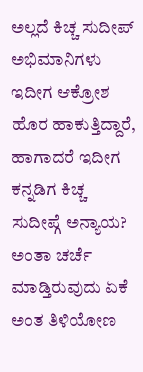ಅಲ್ಲದೆ ಕಿಚ್ಚ ಸುದೀಪ್ ಅಭಿಮಾನಿಗಳು ಇದೀಗ ಆಕ್ರೋಶ ಹೊರ ಹಾಕುತ್ತಿದ್ದಾರೆ, ಹಾಗಾದರೆ ಇದೀಗ ಕನ್ನಡಿಗ ಕಿಚ್ಚ ಸುದೀಪ್ಗೆ ಅನ್ಯಾಯ? ಅಂತಾ ಚರ್ಚೆ ಮಾಡ್ತಿರುವುದು ಏಕೆ ಅಂತ ತಿಳಿಯೋಣ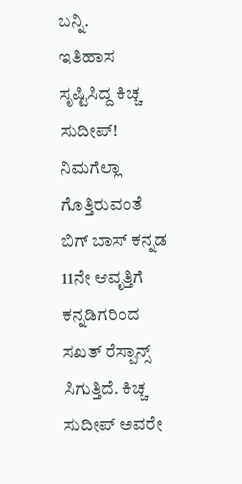ಬನ್ನಿ.
ಇತಿಹಾಸ ಸೃಷ್ಟಿಸಿದ್ದ ಕಿಚ್ಚ ಸುದೀಪ್!
ನಿಮಗೆಲ್ಲಾ ಗೊತ್ತಿರುವಂತೆ ಬಿಗ್ ಬಾಸ್ ಕನ್ನಡ 11ನೇ ಆವೃತ್ತಿಗೆ ಕನ್ನಡಿಗರಿಂದ ಸಖತ್ ರೆಸ್ಪಾನ್ಸ್ ಸಿಗುತ್ತಿದೆ. ಕಿಚ್ಚ ಸುದೀಪ್ ಅವರೇ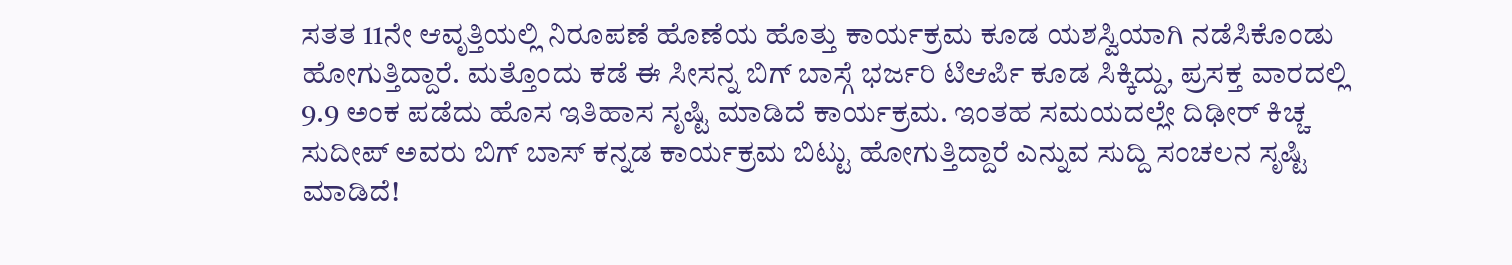ಸತತ 11ನೇ ಆವೃತ್ತಿಯಲ್ಲಿ ನಿರೂಪಣೆ ಹೊಣೆಯ ಹೊತ್ತು ಕಾರ್ಯಕ್ರಮ ಕೂಡ ಯಶಸ್ವಿಯಾಗಿ ನಡೆಸಿಕೊಂಡು ಹೋಗುತ್ತಿದ್ದಾರೆ. ಮತ್ತೊಂದು ಕಡೆ ಈ ಸೀಸನ್ನ ಬಿಗ್ ಬಾಸ್ಗೆ ಭರ್ಜರಿ ಟಿಆರ್ಪಿ ಕೂಡ ಸಿಕ್ಕಿದ್ದು, ಪ್ರಸಕ್ತ ವಾರದಲ್ಲಿ 9.9 ಅಂಕ ಪಡೆದು ಹೊಸ ಇತಿಹಾಸ ಸೃಷ್ಟಿ ಮಾಡಿದೆ ಕಾರ್ಯಕ್ರಮ. ಇಂತಹ ಸಮಯದಲ್ಲೇ ದಿಢೀರ್ ಕಿಚ್ಚ ಸುದೀಪ್ ಅವರು ಬಿಗ್ ಬಾಸ್ ಕನ್ನಡ ಕಾರ್ಯಕ್ರಮ ಬಿಟ್ಟು ಹೋಗುತ್ತಿದ್ದಾರೆ ಎನ್ನುವ ಸುದ್ದಿ ಸಂಚಲನ ಸೃಷ್ಟಿ ಮಾಡಿದೆ!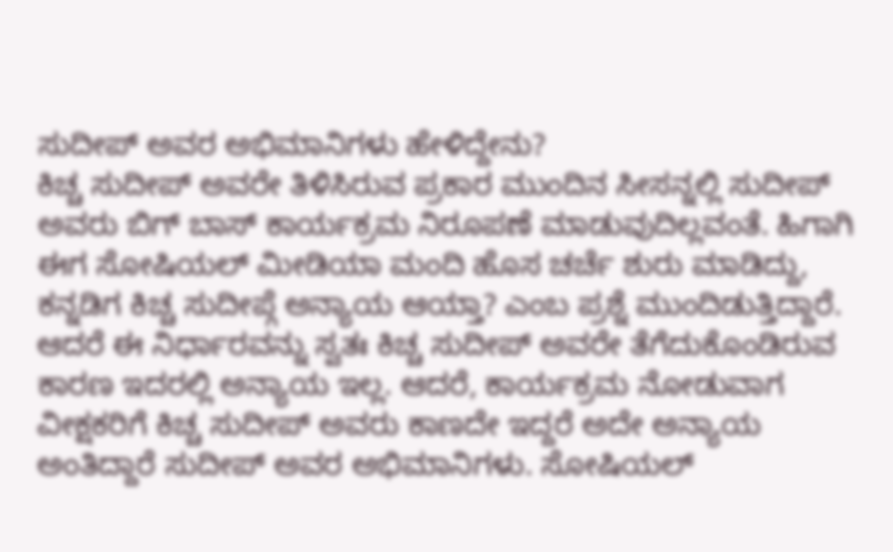ಸುದೀಪ್ ಅವರ ಅಭಿಮಾನಿಗಳು ಹೇಳಿದ್ದೇನು?
ಕಿಚ್ಚ ಸುದೀಪ್ ಅವರೇ ತಿಳಿಸಿರುವ ಪ್ರಕಾರ ಮುಂದಿನ ಸೀಸನ್ನಲ್ಲಿ ಸುದೀಪ್ ಅವರು ಬಿಗ್ ಬಾಸ್ ಕಾರ್ಯಕ್ರಮ ನಿರೂಪಣೆ ಮಾಡುವುದಿಲ್ಲವಂತೆ. ಹಿಗಾಗಿ ಈಗ ಸೋಷಿಯಲ್ ಮೀಡಿಯಾ ಮಂದಿ ಹೊಸ ಚರ್ಚೆ ಶುರು ಮಾಡಿದ್ದು, ಕನ್ನಡಿಗ ಕಿಚ್ಚ ಸುದೀಪ್ಗೆ ಅನ್ಯಾಯ ಆಯ್ತಾ? ಎಂಬ ಪ್ರಶ್ನೆ ಮುಂದಿಡುತ್ತಿದ್ದಾರೆ.
ಆದರೆ ಈ ನಿರ್ಧಾರವನ್ನು ಸ್ವತಃ ಕಿಚ್ಚ ಸುದೀಪ್ ಅವರೇ ತೆಗೆದುಕೊಂಡಿರುವ ಕಾರಣ ಇದರಲ್ಲಿ ಅನ್ಯಾಯ ಇಲ್ಲ. ಆದರೆ, ಕಾರ್ಯಕ್ರಮ ನೋಡುವಾಗ ವೀಕ್ಷಕರಿಗೆ ಕಿಚ್ಚ ಸುದೀಪ್ ಅವರು ಕಾಣದೇ ಇದ್ದರೆ ಅದೇ ಅನ್ಯಾಯ ಅಂತಿದ್ದಾರೆ ಸುದೀಪ್ ಅವರ ಅಭಿಮಾನಿಗಳು. ಸೋಷಿಯಲ್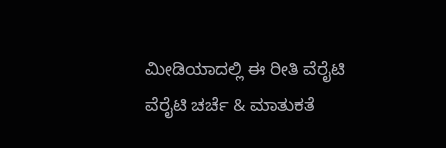ಮೀಡಿಯಾದಲ್ಲಿ ಈ ರೀತಿ ವೆರೈಟಿ ವೆರೈಟಿ ಚರ್ಚೆ & ಮಾತುಕತೆ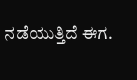ನಡೆಯುತ್ತಿದೆ ಈಗ.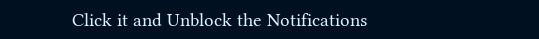Click it and Unblock the Notifications